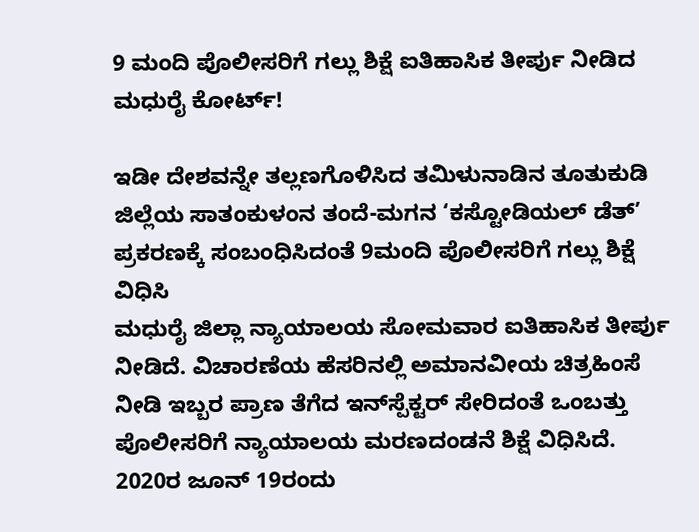9 ಮಂದಿ ಪೊಲೀಸರಿಗೆ ಗಲ್ಲು ಶಿಕ್ಷೆ ಐತಿಹಾಸಿಕ ತೀರ್ಪು ನೀಡಿದ ಮಧುರೈ ಕೋರ್ಟ್!

ಇಡೀ ದೇಶವನ್ನೇ ತಲ್ಲಣಗೊಳಿಸಿದ ತಮಿಳುನಾಡಿನ ತೂತುಕುಡಿ ಜಿಲ್ಲೆಯ ಸಾತಂಕುಳಂನ ತಂದೆ-ಮಗನ ‘ಕಸ್ಟೋಡಿಯಲ್ ಡೆತ್’ ಪ್ರಕರಣಕ್ಕೆ ಸಂಬಂಧಿಸಿದಂತೆ 9ಮಂದಿ ಪೊಲೀಸರಿಗೆ ಗಲ್ಲು ಶಿಕ್ಷೆ ವಿಧಿಸಿ
ಮಧುರೈ ಜಿಲ್ಲಾ ನ್ಯಾಯಾಲಯ ಸೋಮವಾರ ಐತಿಹಾಸಿಕ ತೀರ್ಪು ನೀಡಿದೆ. ವಿಚಾರಣೆಯ ಹೆಸರಿನಲ್ಲಿ ಅಮಾನವೀಯ ಚಿತ್ರಹಿಂಸೆ ನೀಡಿ ಇಬ್ಬರ ಪ್ರಾಣ ತೆಗೆದ ಇನ್‌ಸ್ಪೆಕ್ಟರ್ ಸೇರಿದಂತೆ ಒಂಬತ್ತು ಪೊಲೀಸರಿಗೆ ನ್ಯಾಯಾಲಯ ಮರಣದಂಡನೆ ಶಿಕ್ಷೆ ವಿಧಿಸಿದೆ.
2020ರ ಜೂನ್ 19ರಂದು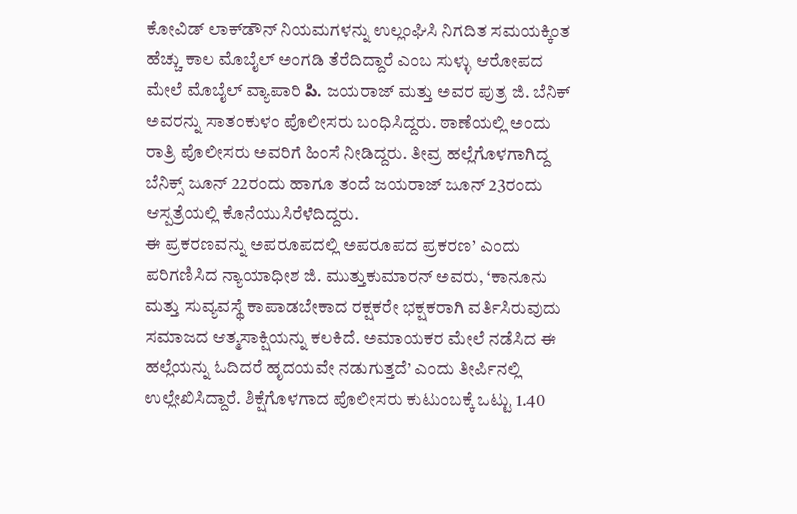ಕೋವಿಡ್ ಲಾಕ್‌ಡೌನ್ ನಿಯಮಗಳನ್ನು ಉಲ್ಲಂಘಿಸಿ ನಿಗದಿತ ಸಮಯಕ್ಕಿಂತ ಹೆಚ್ಚು ಕಾಲ ಮೊಬೈಲ್ ಅಂಗಡಿ ತೆರೆದಿದ್ದಾರೆ ಎಂಬ ಸುಳ್ಳು ಆರೋಪದ ಮೇಲೆ ಮೊಬೈಲ್ ವ್ಯಾಪಾರಿ పి. ಜಯರಾಜ್ ಮತ್ತು ಅವರ ಪುತ್ರ ಜಿ. ಬೆನಿಕ್ ಅವರನ್ನು ಸಾತಂಕುಳಂ ಪೊಲೀಸರು ಬಂಧಿಸಿದ್ದರು. ಠಾಣೆಯಲ್ಲಿ ಅಂದು ರಾತ್ರಿ ಪೊಲೀಸರು ಅವರಿಗೆ ಹಿಂಸೆ ನೀಡಿದ್ದರು. ತೀವ್ರ ಹಲ್ಲೆಗೊಳಗಾಗಿದ್ದ ಬೆನಿಕ್ಸ್ ಜೂನ್ 22ರಂದು ಹಾಗೂ ತಂದೆ ಜಯರಾಜ್ ಜೂನ್ 23ರಂದು ಆಸ್ಪತ್ರೆಯಲ್ಲಿ ಕೊನೆಯುಸಿರೆಳೆದಿದ್ದರು.
ಈ ಪ್ರಕರಣವನ್ನು ಅಪರೂಪದಲ್ಲಿ ಅಪರೂಪದ ಪ್ರಕರಣ’ ಎಂದು ಪರಿಗಣಿಸಿದ ನ್ಯಾಯಾಧೀಶ ಜಿ. ಮುತ್ತುಕುಮಾರನ್ ಅವರು, ‘ಕಾನೂನು ಮತ್ತು ಸುವ್ಯವಸ್ಥೆ ಕಾಪಾಡಬೇಕಾದ ರಕ್ಷಕರೇ ಭಕ್ಷಕರಾಗಿ ವರ್ತಿಸಿರುವುದು ಸಮಾಜದ ಆತ್ಮಸಾಕ್ಷಿಯನ್ನು ಕಲಕಿದೆ. ಅಮಾಯಕರ ಮೇಲೆ ನಡೆಸಿದ ಈ ಹಲ್ಲೆಯನ್ನು ಓದಿದರೆ ಹೃದಯವೇ ನಡುಗುತ್ತದೆ’ ಎಂದು ತೀರ್ಪಿನಲ್ಲಿ ಉಲ್ಲೇಖಿಸಿದ್ದಾರೆ. ಶಿಕ್ಷೆಗೊಳಗಾದ ಪೊಲೀಸರು ಕುಟುಂಬಕ್ಕೆ ಒಟ್ಟು 1.40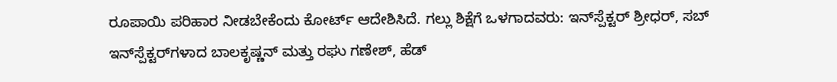ರೂಪಾಯಿ ಪರಿಹಾರ ನೀಡಬೇಕೆಂದು ಕೋರ್ಟ್ ಆದೇಶಿಸಿದೆ. ಗಲ್ಲು ಶಿಕ್ಷೆಗೆ ಒಳಗಾದವರು: ಇನ್‌ಸ್ಪೆಕ್ಟರ್ ಶ್ರೀಧರ್, ಸಬ್ ಇನ್‌ಸ್ಪೆಕ್ಟರ್‌ಗಳಾದ ಬಾಲಕೃಷ್ಣನ್ ಮತ್ತು ರಘು ಗಣೇಶ್, ಹೆಡ್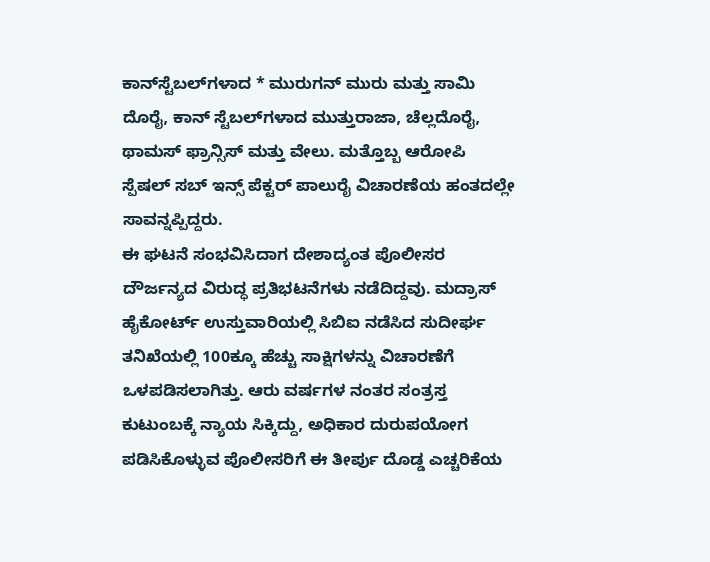ಕಾನ್‌ಸ್ಟೆಬಲ್‌ಗಳಾದ * ಮುರುಗನ್ ಮುರು ಮತ್ತು ಸಾಮಿ ದೊರೈ, ಕಾನ್‌ ಸ್ಟೆಬಲ್‌ಗಳಾದ ಮುತ್ತುರಾಜಾ, ಚೆಲ್ಲದೊರೈ, ಥಾಮಸ್ ಫ್ರಾನ್ಸಿಸ್ ಮತ್ತು ವೇಲು. ಮತ್ತೊಬ್ಬ ಆರೋಪಿ ಸ್ಪೆಷಲ್ ಸಬ್ ಇನ್ಸ್ ಪೆಕ್ಟರ್ ಪಾಲುರೈ ವಿಚಾರಣೆಯ ಹಂತದಲ್ಲೇ ಸಾವನ್ನಪ್ಪಿದ್ದರು.
ಈ ಘಟನೆ ಸಂಭವಿಸಿದಾಗ ದೇಶಾದ್ಯಂತ ಪೊಲೀಸರ ದೌರ್ಜನ್ಯದ ವಿರುದ್ಧ ಪ್ರತಿಭಟನೆಗಳು ನಡೆದಿದ್ದವು. ಮದ್ರಾಸ್ ಹೈಕೋರ್ಟ್‌ ಉಸ್ತುವಾರಿಯಲ್ಲಿ ಸಿಬಿಐ ನಡೆಸಿದ ಸುದೀರ್ಘ ತನಿಖೆಯಲ್ಲಿ 100ಕ್ಕೂ ಹೆಚ್ಚು ಸಾಕ್ಷಿಗಳನ್ನು ವಿಚಾರಣೆಗೆ ಒಳಪಡಿಸಲಾಗಿತ್ತು. ಆರು ವರ್ಷಗಳ ನಂತರ ಸಂತ್ರಸ್ತ ಕುಟುಂಬಕ್ಕೆ ನ್ಯಾಯ ಸಿಕ್ಕಿದ್ದು, ಅಧಿಕಾರ ದುರುಪಯೋಗ ಪಡಿಸಿಕೊಳ್ಳುವ ಪೊಲೀಸರಿಗೆ ಈ ತೀರ್ಪು ದೊಡ್ಡ ಎಚ್ಚರಿಕೆಯ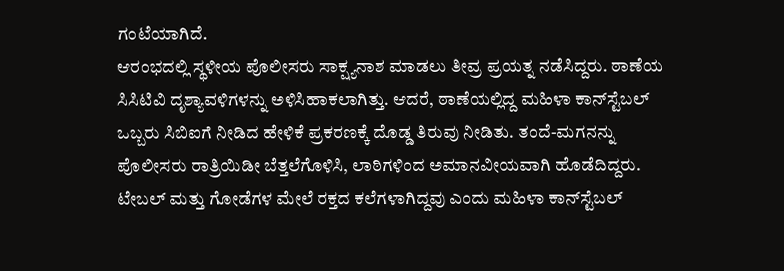ಗಂಟೆಯಾಗಿದೆ.
ಆರಂಭದಲ್ಲಿ ಸ್ಥಳೀಯ ಪೊಲೀಸರು ಸಾಕ್ಷ್ಯನಾಶ ಮಾಡಲು ತೀವ್ರ ಪ್ರಯತ್ನ ನಡೆಸಿದ್ದರು. ಠಾಣೆಯ ಸಿಸಿಟಿವಿ ದೃಶ್ಯಾವಳಿಗಳನ್ನು ಅಳಿಸಿಹಾಕಲಾಗಿತ್ತು. ಆದರೆ, ಠಾಣೆಯಲ್ಲಿದ್ದ ಮಹಿಳಾ ಕಾನ್‌ಸ್ಟೆಬಲ್ ಒಬ್ಬರು ಸಿಬಿಐಗೆ ನೀಡಿದ ಹೇಳಿಕೆ ಪ್ರಕರಣಕ್ಕೆ ದೊಡ್ಡ ತಿರುವು ನೀಡಿತು. ತಂದೆ-ಮಗನನ್ನು ಪೊಲೀಸರು ರಾತ್ರಿಯಿಡೀ ಬೆತ್ತಲೆಗೊಳಿಸಿ, ಲಾಠಿಗಳಿಂದ ಅಮಾನವೀಯವಾಗಿ ಹೊಡೆದಿದ್ದರು. ಟೇಬಲ್ ಮತ್ತು ಗೋಡೆಗಳ ಮೇಲೆ ರಕ್ತದ ಕಲೆಗಳಾಗಿದ್ದವು ಎಂದು ಮಹಿಳಾ ಕಾನ್‌ಸ್ಟೆಬಲ್‌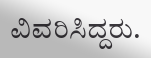ವಿವರಿಸಿದ್ದರು.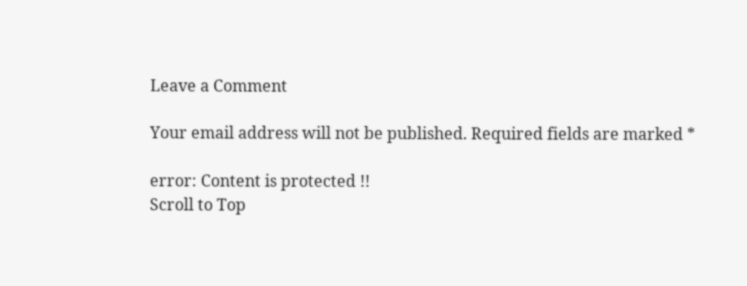Leave a Comment

Your email address will not be published. Required fields are marked *

error: Content is protected !!
Scroll to Top